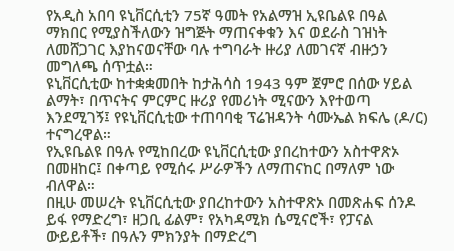የአዲስ አበባ ዩኒቨርሲቲን 75ኛ ዓመት የአልማዝ ኢዩቤልዩ በዓል ማክበር የሚያስችለውን ዝግጅት ማጠናቀቁን እና ወደራስ ገዝነት ለመሸጋገር እያከናወናቸው ባሉ ተግባራት ዙሪያ ለመገናኛ ብዙኃን መግለጫ ሰጥቷል።
ዩኒቨርሲቲው ከተቋቋመበት ከታሕሳስ 1943 ዓም ጀምሮ በሰው ሃይል ልማት፣ በጥናትና ምርምር ዙሪያ የመሪነት ሚናውን እየተወጣ እንደሚገኝ፤ የዩኒቨርሲቲው ተጠባባቂ ፕሬዝዳንት ሳሙኤል ክፍሌ (ዶ/ር) ተናግረዋል።
የኢዩቤልዩ በዓሉ የሚከበረው ዩኒቨርሲቲው ያበረከተውን አስተዋጽኦ በመዘከር፤ በቀጣይ የሚሰሩ ሥራዎችን ለማጠናከር በማለም ነው ብለዋል።
በዚሁ መሠረት ዩኒቨርሲቲው ያበረከተውን አስተዋጽኦ በመጽሐፍ ሰንዶ ይፋ የማድረግ፣ ዘጋቢ ፊልም፣ የአካዳሚክ ሴሚናሮች፣ የፓናል ውይይቶች፣ በዓሉን ምክንያት በማድረግ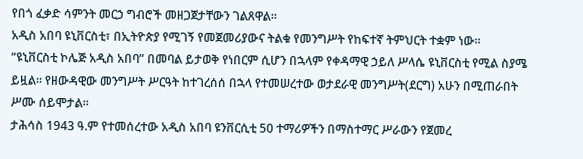የበጎ ፈቃድ ሳምንት መርኃ ግብሮች መዘጋጀታቸውን ገልጸዋል።
አዲስ አበባ ዩኒቨርስቲ፣ በኢትዮጵያ የሚገኝ የመጀመሪያውና ትልቁ የመንግሥት የከፍተኛ ትምህርት ተቋም ነው።
“ዩኒቨርስቲ ኮሌጅ አዲስ አበባ” በመባል ይታወቅ የነበርም ሲሆን በኋላም የቀዳማዊ ኃይለ ሥላሴ ዩኒቨርስቲ የሚል ስያሜ ይዟል፡፡ የዘውዳዊው መንግሥት ሥርዓት ከተገረሰሰ በኋላ የተመሠረተው ወታደራዊ መንግሥት(ደርግ) አሁን በሚጠራበት ሥሙ ሰይሞታል።
ታሕሳስ 1943 ዓ.ም የተመሰረተው አዲስ አበባ ዩንቨርሲቲ 50 ተማሪዎችን በማስተማር ሥራውን የጀመረ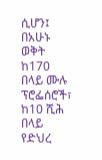ሲሆን፤ በአሁኑ ወቅት ከ170 በላይ ሙሉ ፕሮፌሰሮች፣ ከ10 ሺሕ በላይ የድህረ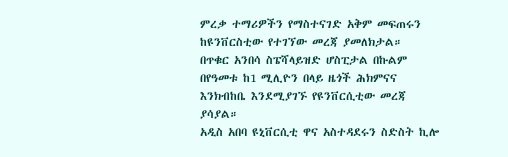ምረቃ ተማሪዎችን የማስተናገድ አቅም መፍጠሩን ከዩንቨርስቲው የተገኘው መረጃ ያመለክታል።
በጥቁር አንበሳ ስፔሻላይዝድ ሆስፒታል በኩልም በየዓመቱ ከ1 ሚሊዮን በላይ ዜጎች ሕክምናና እንክብከቤ እንደሚያገኙ የዩንቨርሲቲው መረጃ ያሳያል።
አዲስ አበባ ዩኒቨርሲቲ ዋና አስተዳደሩን ስድስት ኪሎ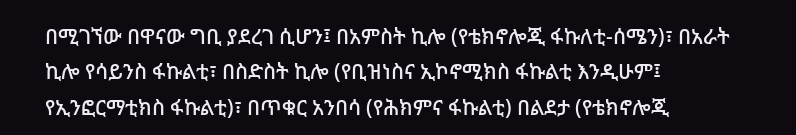በሚገኘው በዋናው ግቢ ያደረገ ሲሆን፤ በአምስት ኪሎ (የቴክኖሎጂ ፋኩለቲ-ሰሜን)፣ በአራት ኪሎ የሳይንስ ፋኩልቲ፣ በስድስት ኪሎ (የቢዝነስና ኢኮኖሚክስ ፋኩልቲ እንዲሁም፤ የኢንፎርማቲክስ ፋኩልቲ)፣ በጥቁር አንበሳ (የሕክምና ፋኩልቲ) በልደታ (የቴክኖሎጂ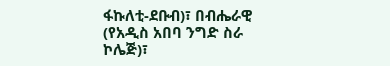ፋኩለቲ-ደቡብ)፣ በብሔራዊ (የአዲስ አበባ ንግድ ስራ ኮሌጅ)፣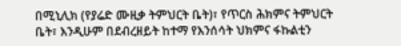በሚኒሊክ (የያሬድ ሙዚቃ ትምህርት ቤት)፣ የጥርስ ሕክምና ትምህርት ቤት፣ እንዲሁም በደብረዘይት ከተማ የእንሰሳት ህክምና ፋኩልቲን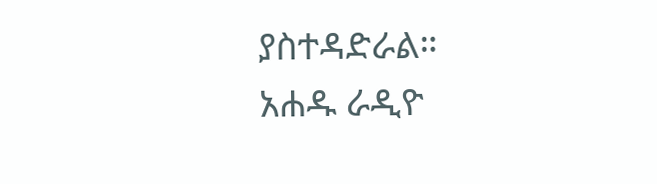ያስተዳድራል።
አሐዱ ራዲዮ